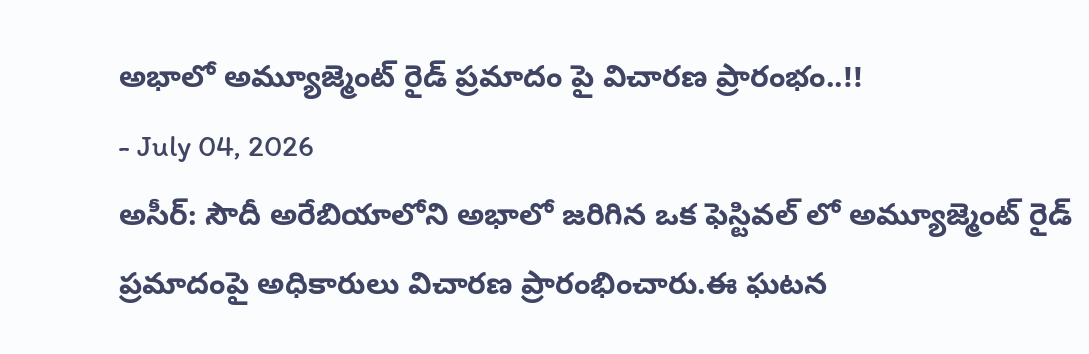అభాలో అమ్యూజ్మెంట్ రైడ్ ప్రమాదం పై విచారణ ప్రారంభం..!!
- July 04, 2026
అసీర్: సౌదీ అరేబియాలోని అభాలో జరిగిన ఒక ఫెస్టివల్ లో అమ్యూజ్మెంట్ రైడ్ ప్రమాదంపై అధికారులు విచారణ ప్రారంభించారు.ఈ ఘటన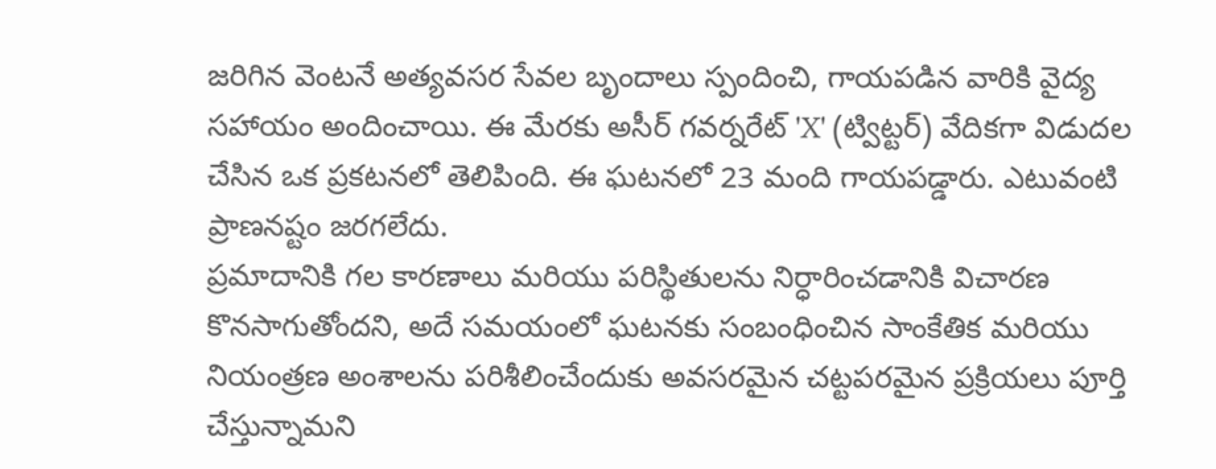జరిగిన వెంటనే అత్యవసర సేవల బృందాలు స్పందించి, గాయపడిన వారికి వైద్య సహాయం అందించాయి. ఈ మేరకు అసీర్ గవర్నరేట్ 'X' (ట్విట్టర్) వేదికగా విడుదల చేసిన ఒక ప్రకటనలో తెలిపింది. ఈ ఘటనలో 23 మంది గాయపడ్డారు. ఎటువంటి ప్రాణనష్టం జరగలేదు.
ప్రమాదానికి గల కారణాలు మరియు పరిస్థితులను నిర్ధారించడానికి విచారణ కొనసాగుతోందని, అదే సమయంలో ఘటనకు సంబంధించిన సాంకేతిక మరియు నియంత్రణ అంశాలను పరిశీలించేందుకు అవసరమైన చట్టపరమైన ప్రక్రియలు పూర్తి చేస్తున్నామని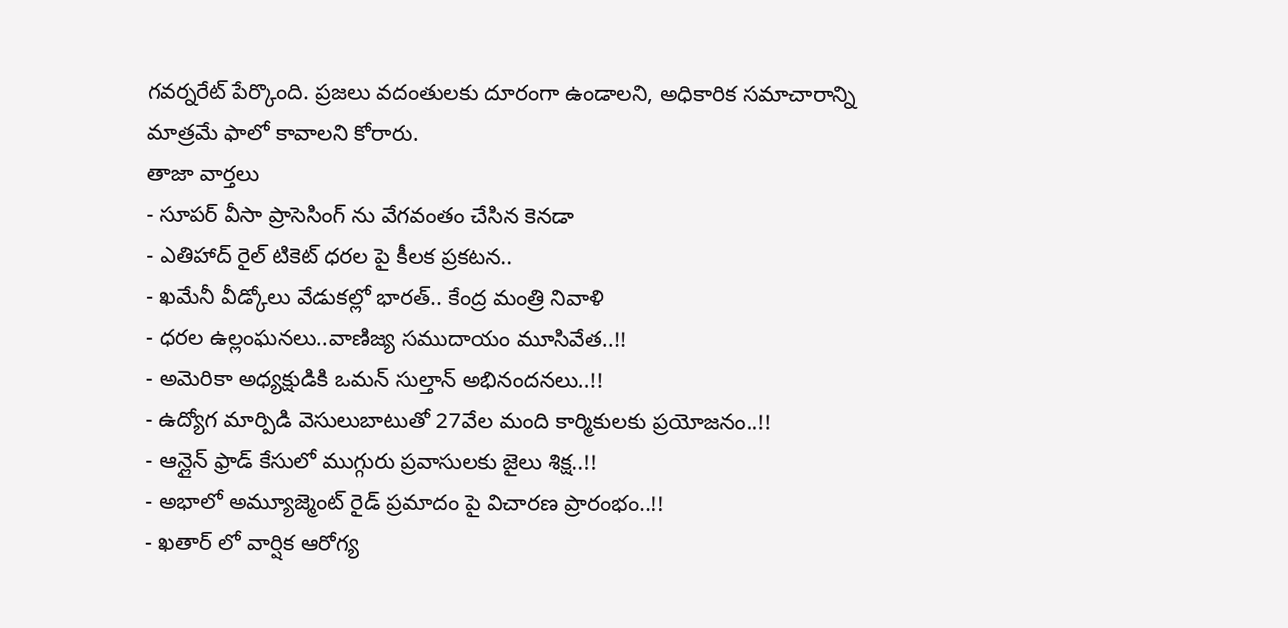గవర్నరేట్ పేర్కొంది. ప్రజలు వదంతులకు దూరంగా ఉండాలని, అధికారిక సమాచారాన్ని మాత్రమే ఫాలో కావాలని కోరారు.
తాజా వార్తలు
- సూపర్ వీసా ప్రాసెసింగ్ ను వేగవంతం చేసిన కెనడా
- ఎతిహాద్ రైల్ టికెట్ ధరల పై కీలక ప్రకటన..
- ఖమేనీ వీడ్కోలు వేడుకల్లో భారత్.. కేంద్ర మంత్రి నివాళి
- ధరల ఉల్లంఘనలు..వాణిజ్య సముదాయం మూసివేత..!!
- అమెరికా అధ్యక్షుడికి ఒమన్ సుల్తాన్ అభినందనలు..!!
- ఉద్యోగ మార్పిడి వెసులుబాటుతో 27వేల మంది కార్మికులకు ప్రయోజనం..!!
- ఆన్లైన్ ఫ్రాడ్ కేసులో ముగ్గురు ప్రవాసులకు జైలు శిక్ష..!!
- అభాలో అమ్యూజ్మెంట్ రైడ్ ప్రమాదం పై విచారణ ప్రారంభం..!!
- ఖతార్ లో వార్షిక ఆరోగ్య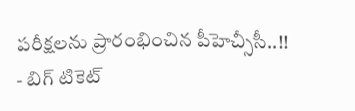పరీక్షలను ప్రారంభించిన పీహెచ్సీసీ..!!
- బిగ్ టికెట్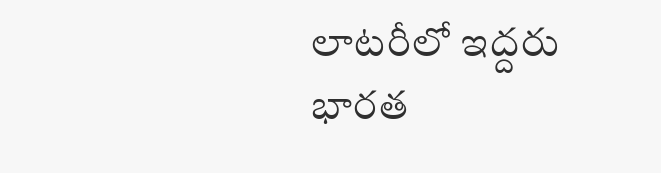లాటరీలో ఇద్దరు భారత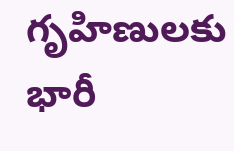గృహిణులకు భారీ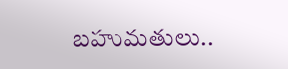బహుమతులు..